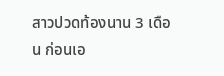สาวปวดท้องนาน 3 เดือน ก่อนเอ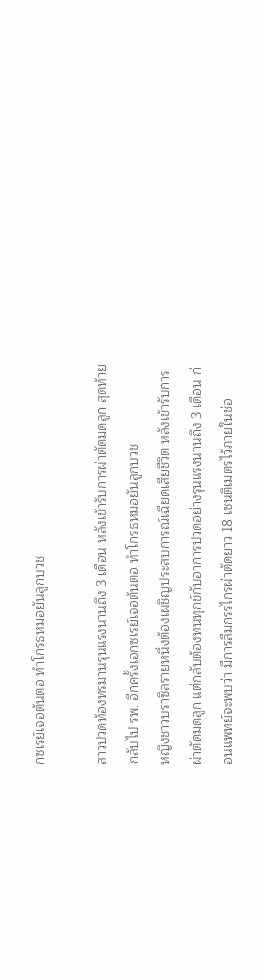กซเรย์เจอต้นตอ ทำโกรธหมอยันลูกบวช

สาวปวดท้องทรมานรุนแรงนานถึง 3 เดือน หลังเข้ารับการผ่าตัดมดลูก สุดท้ายกลับไป รพ. อีกครั้งเอกซเรย์เจอต้นตอ ทำโกรธหมอยันลูกบวช
หญิงชาวบราซิลรายหนึ่งต้องเผชิญประสบการณ์เฉียดเสียชีวิต หลังเข้ารับการผ่าตัดมดลูก แต่กลับต้องทนทุกข์กับอาการปวดอย่างรุนแรงนานถึง 3 เดือน ก่อนแพทย์จะพบว่า มีการลืมกรรไกรผ่าตัดยาว 18 เซนติเมตรไว้ภายในช่อ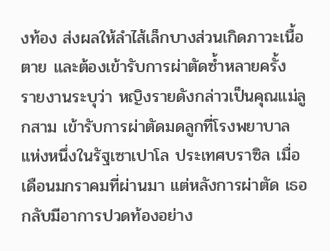งท้อง ส่งผลให้ลำไส้เล็กบางส่วนเกิดภาวะเนื้อตาย และต้องเข้ารับการผ่าตัดซ้ำหลายครั้ง
รายงานระบุว่า หญิงรายดังกล่าวเป็นคุณแม่ลูกสาม เข้ารับการผ่าตัดมดลูกที่โรงพยาบาลแห่งหนึ่งในรัฐเซาเปาโล ประเทศบราซิล เมื่อเดือนมกราคมที่ผ่านมา แต่หลังการผ่าตัด เธอกลับมีอาการปวดท้องอย่าง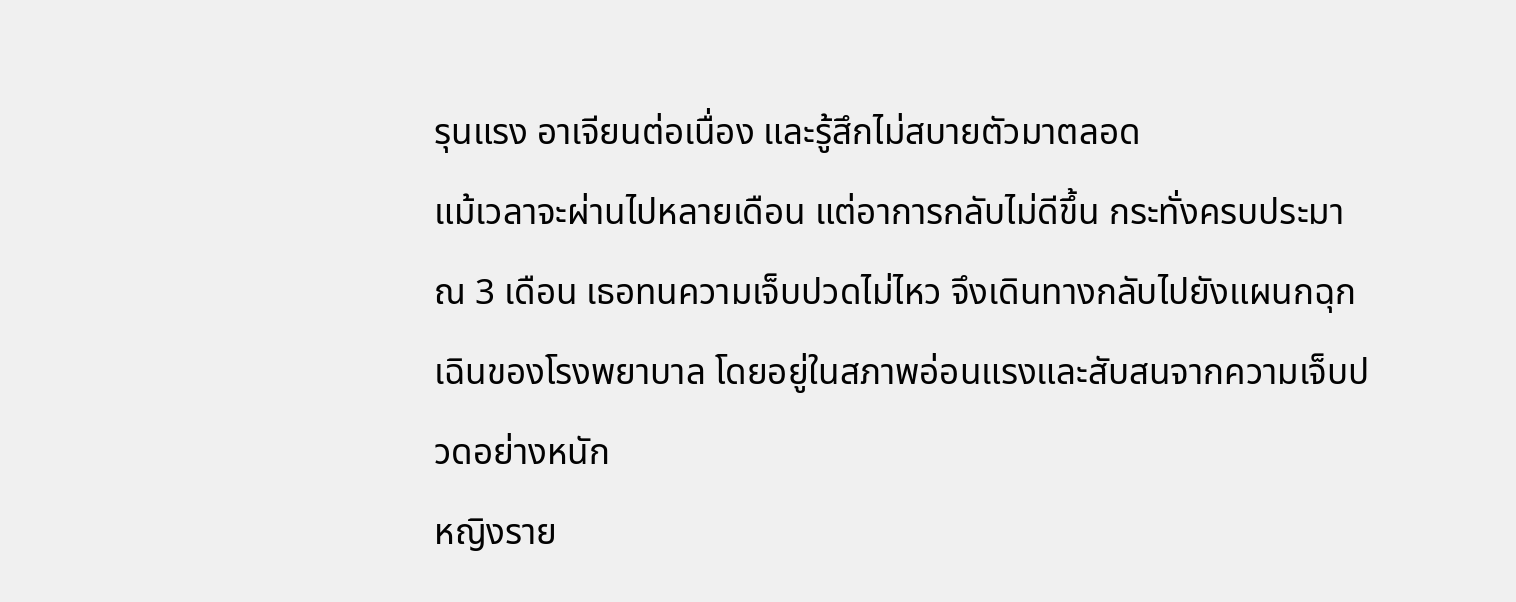รุนแรง อาเจียนต่อเนื่อง และรู้สึกไม่สบายตัวมาตลอด
แม้เวลาจะผ่านไปหลายเดือน แต่อาการกลับไม่ดีขึ้น กระทั่งครบประมาณ 3 เดือน เธอทนความเจ็บปวดไม่ไหว จึงเดินทางกลับไปยังแผนกฉุกเฉินของโรงพยาบาล โดยอยู่ในสภาพอ่อนแรงและสับสนจากความเจ็บปวดอย่างหนัก
หญิงราย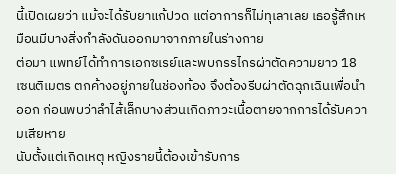นี้เปิดเผยว่า แม้จะได้รับยาแก้ปวด แต่อาการก็ไม่ทุเลาเลย เธอรู้สึกเหมือนมีบางสิ่งกำลังดันออกมาจากภายในร่างกาย
ต่อมา แพทย์ได้ทำการเอกซเรย์และพบกรรไกรผ่าตัดความยาว 18 เซนติเมตร ตกค้างอยู่ภายในช่องท้อง จึงต้องรีบผ่าตัดฉุกเฉินเพื่อนำออก ก่อนพบว่าลำไส้เล็กบางส่วนเกิดภาวะเนื้อตายจากการได้รับความเสียหาย
นับตั้งแต่เกิดเหตุ หญิงรายนี้ต้องเข้ารับการ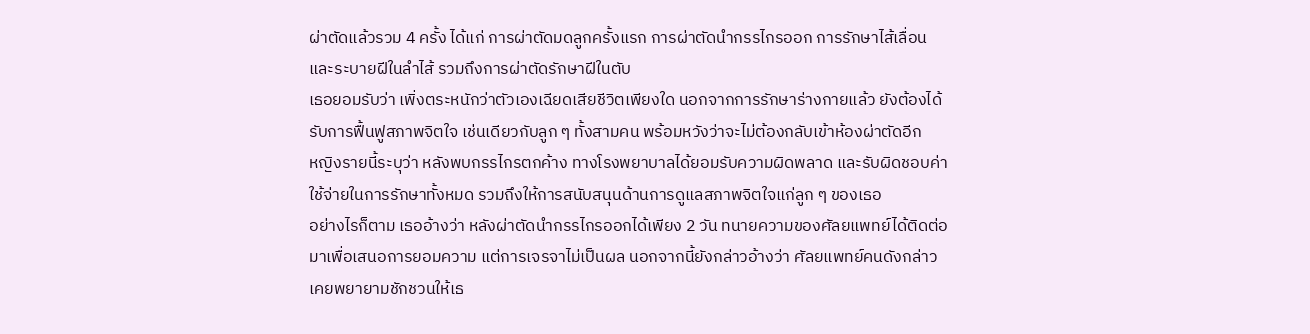ผ่าตัดแล้วรวม 4 ครั้ง ได้แก่ การผ่าตัดมดลูกครั้งแรก การผ่าตัดนำกรรไกรออก การรักษาไส้เลื่อนและระบายฝีในลำไส้ รวมถึงการผ่าตัดรักษาฝีในตับ
เธอยอมรับว่า เพิ่งตระหนักว่าตัวเองเฉียดเสียชีวิตเพียงใด นอกจากการรักษาร่างกายแล้ว ยังต้องได้รับการฟื้นฟูสภาพจิตใจ เช่นเดียวกับลูก ๆ ทั้งสามคน พร้อมหวังว่าจะไม่ต้องกลับเข้าห้องผ่าตัดอีก
หญิงรายนี้ระบุว่า หลังพบกรรไกรตกค้าง ทางโรงพยาบาลได้ยอมรับความผิดพลาด และรับผิดชอบค่าใช้จ่ายในการรักษาทั้งหมด รวมถึงให้การสนับสนุนด้านการดูแลสภาพจิตใจแก่ลูก ๆ ของเธอ
อย่างไรก็ตาม เธออ้างว่า หลังผ่าตัดนำกรรไกรออกได้เพียง 2 วัน ทนายความของศัลยแพทย์ได้ติดต่อมาเพื่อเสนอการยอมความ แต่การเจรจาไม่เป็นผล นอกจากนี้ยังกล่าวอ้างว่า ศัลยแพทย์คนดังกล่าวเคยพยายามชักชวนให้เธ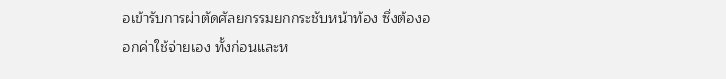อเข้ารับการผ่าตัดศัลยกรรมยกกระชับหน้าท้อง ซึ่งต้องออกค่าใช้จ่ายเอง ทั้งก่อนและห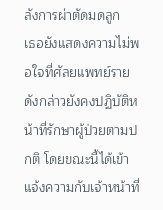ลังการผ่าตัดมดลูก
เธอยังแสดงความไม่พอใจที่ศัลยแพทย์รายดังกล่าวยังคงปฏิบัติหน้าที่รักษาผู้ป่วยตามปกติ โดยขณะนี้ได้เข้าแจ้งความกับเจ้าหน้าที่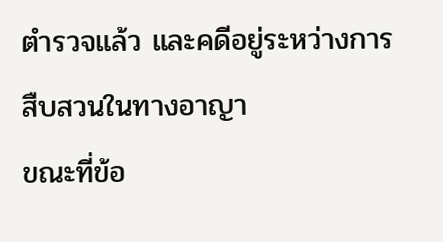ตำรวจแล้ว และคดีอยู่ระหว่างการสืบสวนในทางอาญา
ขณะที่ข้อ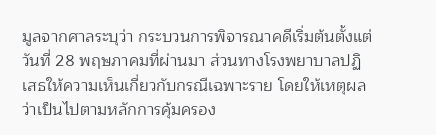มูลจากศาลระบุว่า กระบวนการพิจารณาคดีเริ่มต้นตั้งแต่วันที่ 28 พฤษภาคมที่ผ่านมา ส่วนทางโรงพยาบาลปฏิเสธให้ความเห็นเกี่ยวกับกรณีเฉพาะราย โดยให้เหตุผลว่าเป็นไปตามหลักการคุ้มครอง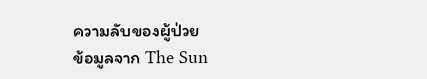ความลับของผู้ป่วย
ข้อมูลจาก The Sun